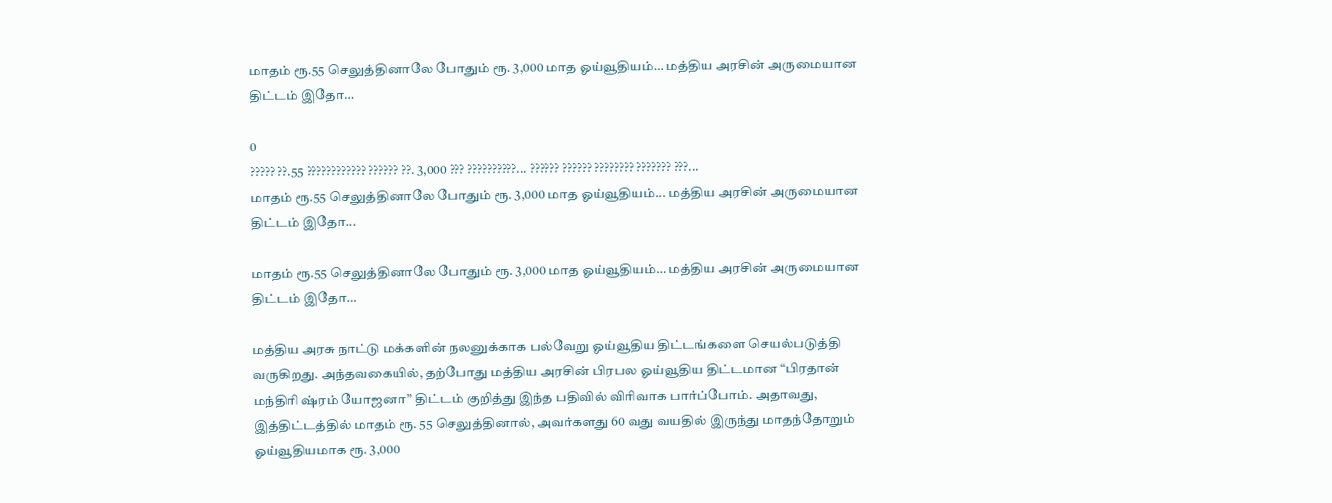மாதம் ரூ.55 செலுத்தினாலே போதும் ரூ. 3,000 மாத ஓய்வூதியம்… மத்திய அரசின் அருமையான திட்டம் இதோ…

0
????? ??.55 ???????????? ?????? ??. 3,000 ??? ??????????... ?????? ?????? ???????? ??????? ???...
மாதம் ரூ.55 செலுத்தினாலே போதும் ரூ. 3,000 மாத ஓய்வூதியம்... மத்திய அரசின் அருமையான திட்டம் இதோ...

மாதம் ரூ.55 செலுத்தினாலே போதும் ரூ. 3,000 மாத ஓய்வூதியம்… மத்திய அரசின் அருமையான திட்டம் இதோ…

மத்திய அரசு நாட்டு மக்களின் நலனுக்காக பல்வேறு ஓய்வூதிய திட்டங்களை செயல்படுத்தி வருகிறது. அந்தவகையில், தற்போது மத்திய அரசின் பிரபல ஓய்வூதிய திட்டமான “பிரதான் மந்திரி ஷ்ரம் யோஜனா” திட்டம் குறித்து இந்த பதிவில் விரிவாக பார்ப்போம். அதாவது, இத்திட்டத்தில் மாதம் ரூ. 55 செலுத்தினால், அவர்களது 60 வது வயதில் இருந்து மாதந்தோறும் ஓய்வூதியமாக ரூ. 3,000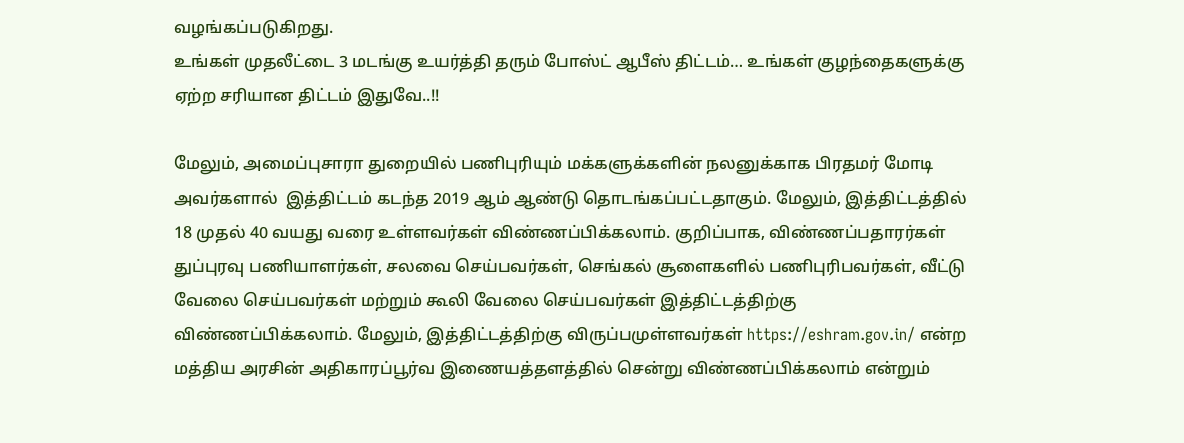வழங்கப்படுகிறது.
உங்கள் முதலீட்டை 3 மடங்கு உயர்த்தி தரும் போஸ்ட் ஆபீஸ் திட்டம்… உங்கள் குழந்தைகளுக்கு ஏற்ற சரியான திட்டம் இதுவே..!!

மேலும், அமைப்புசாரா துறையில் பணிபுரியும் மக்களுக்களின் நலனுக்காக பிரதமர் மோடி அவர்களால்  இத்திட்டம் கடந்த 2019 ஆம் ஆண்டு தொடங்கப்பட்டதாகும். மேலும், இத்திட்டத்தில் 18 முதல் 40 வயது வரை உள்ளவர்கள் விண்ணப்பிக்கலாம். குறிப்பாக, விண்ணப்பதாரர்கள் துப்புரவு பணியாளர்கள், சலவை செய்பவர்கள், செங்கல் சூளைகளில் பணிபுரிபவர்கள், வீட்டு வேலை செய்பவர்கள் மற்றும் கூலி வேலை செய்பவர்கள் இத்திட்டத்திற்கு விண்ணப்பிக்கலாம். மேலும், இத்திட்டத்திற்கு விருப்பமுள்ளவர்கள் https://eshram.gov.in/ என்ற மத்திய அரசின் அதிகாரப்பூர்வ இணையத்தளத்தில் சென்று விண்ணப்பிக்கலாம் என்றும்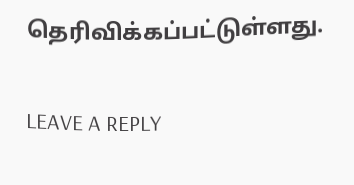தெரிவிக்கப்பட்டுள்ளது.

LEAVE A REPLY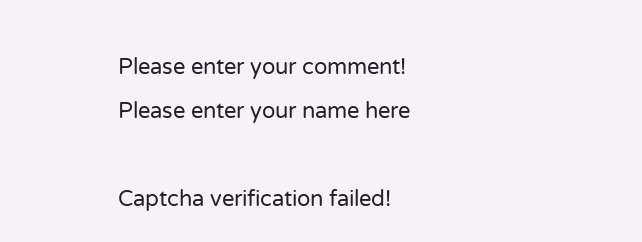Please enter your comment!
Please enter your name here

Captcha verification failed!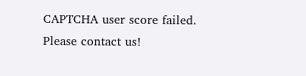CAPTCHA user score failed. Please contact us!